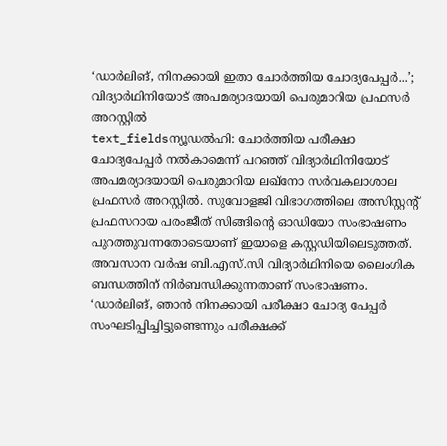‘ഡാർലിങ്, നിനക്കായി ഇതാ ചോർത്തിയ ചോദ്യപേപ്പർ...’; വിദ്യാർഥിനിയോട് അപമര്യാദയായി പെരുമാറിയ പ്രഫസർ അറസ്റ്റിൽ
text_fieldsന്യൂഡൽഹി: ചോർത്തിയ പരീക്ഷാ ചോദ്യപേപ്പർ നൽകാമെന്ന് പറഞ്ഞ് വിദ്യാർഥിനിയോട് അപമര്യാദയായി പെരുമാറിയ ലഖ്നോ സർവകലാശാല പ്രഫസർ അറസ്റ്റിൽ. സുവോളജി വിഭാഗത്തിലെ അസിസ്റ്റന്റ് പ്രഫസറായ പരംജീത് സിങ്ങിന്റെ ഓഡിയോ സംഭാഷണം പുറത്തുവന്നതോടെയാണ് ഇയാളെ കസ്റ്റഡിയിലെടുത്തത്.
അവസാന വർഷ ബി.എസ്.സി വിദ്യാർഥിനിയെ ലൈംഗിക ബന്ധത്തിന് നിർബന്ധിക്കുന്നതാണ് സംഭാഷണം. ‘ഡാർലിങ്, ഞാൻ നിനക്കായി പരീക്ഷാ ചോദ്യ പേപ്പർ സംഘടിപ്പിച്ചിട്ടുണ്ടെന്നും പരീക്ഷക്ക്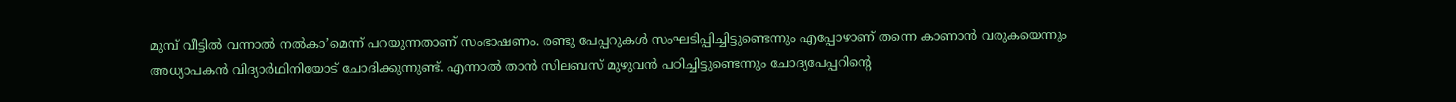മുമ്പ് വീട്ടിൽ വന്നാൽ നൽകാ’മെന്ന് പറയുന്നതാണ് സംഭാഷണം. രണ്ടു പേപ്പറുകൾ സംഘടിപ്പിച്ചിട്ടുണ്ടെന്നും എപ്പോഴാണ് തന്നെ കാണാൻ വരുകയെന്നും അധ്യാപകൻ വിദ്യാർഥിനിയോട് ചോദിക്കുന്നുണ്ട്. എന്നാൽ താൻ സിലബസ് മുഴുവൻ പഠിച്ചിട്ടുണ്ടെന്നും ചോദ്യപേപ്പറിന്റെ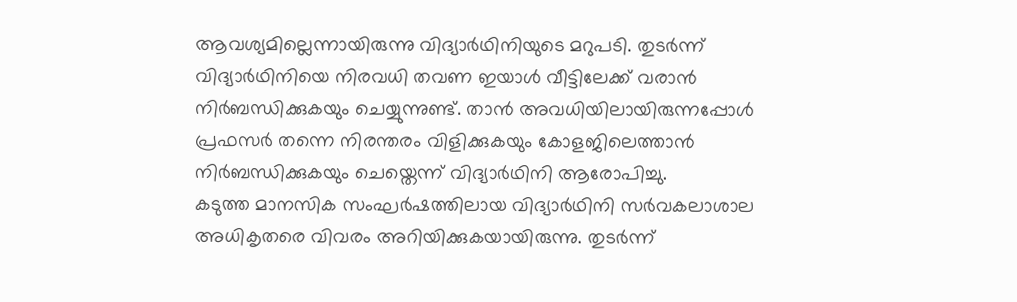ആവശ്യമില്ലെന്നായിരുന്നു വിദ്യാർഥിനിയുടെ മറുപടി. തുടർന്ന് വിദ്യാർഥിനിയെ നിരവധി തവണ ഇയാൾ വീട്ടിലേക്ക് വരാൻ നിർബന്ധിക്കുകയും ചെയ്യുന്നുണ്ട്. താൻ അവധിയിലായിരുന്നപ്പോൾ പ്രഫസർ തന്നെ നിരന്തരം വിളിക്കുകയും കോളജിലെത്താൻ നിർബന്ധിക്കുകയും ചെയ്തെന്ന് വിദ്യാർഥിനി ആരോപിച്ചു.
കടുത്ത മാനസിക സംഘർഷത്തിലായ വിദ്യാർഥിനി സർവകലാശാല അധികൃതരെ വിവരം അറിയിക്കുകയായിരുന്നു. തുടർന്ന്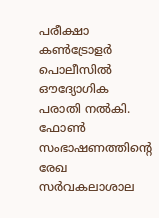പരീക്ഷാ കൺട്രോളർ പൊലീസിൽ ഔദ്യോഗിക പരാതി നൽകി. ഫോൺ സംഭാഷണത്തിന്റെ രേഖ സർവകലാശാല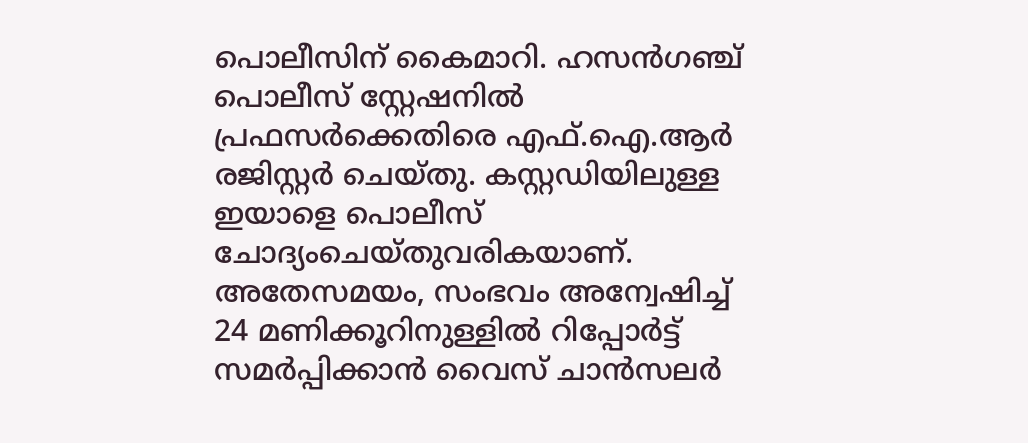പൊലീസിന് കൈമാറി. ഹസൻഗഞ്ച് പൊലീസ് സ്റ്റേഷനിൽ പ്രഫസർക്കെതിരെ എഫ്.ഐ.ആർ രജിസ്റ്റർ ചെയ്തു. കസ്റ്റഡിയിലുള്ള ഇയാളെ പൊലീസ് ചോദ്യംചെയ്തുവരികയാണ്.
അതേസമയം, സംഭവം അന്വേഷിച്ച് 24 മണിക്കൂറിനുള്ളിൽ റിപ്പോർട്ട് സമർപ്പിക്കാൻ വൈസ് ചാൻസലർ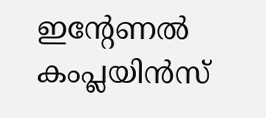ഇന്റേണൽ കംപ്ലയിൻസ്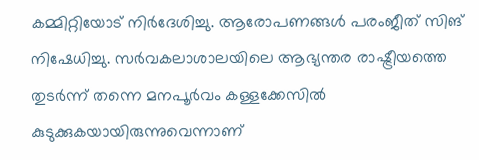കമ്മിറ്റിയോട് നിർദേശിച്ചു. ആരോപണങ്ങൾ പരംജീത് സിങ് നിഷേധിച്ചു. സർവകലാശാലയിലെ ആഭ്യന്തര രാഷ്ട്രീയത്തെ തുടർന്ന് തന്നെ മനപൂർവം കള്ളക്കേസിൽ കുടുക്കുകയായിരുന്നുവെന്നാണ്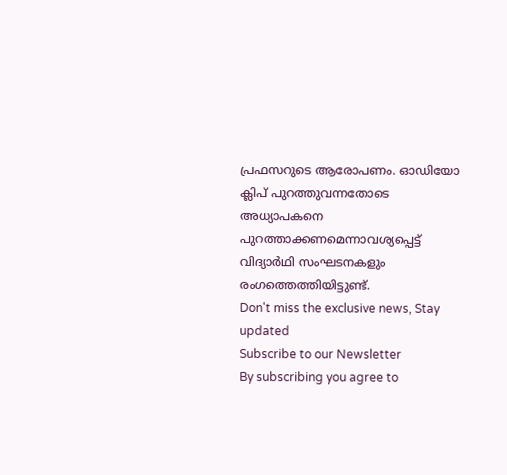പ്രഫസറുടെ ആരോപണം. ഓഡിയോ ക്ലിപ് പുറത്തുവന്നതോടെ അധ്യാപകനെ പുറത്താക്കണമെന്നാവശ്യപ്പെട്ട് വിദ്യാർഥി സംഘടനകളും രംഗത്തെത്തിയിട്ടുണ്ട്.
Don't miss the exclusive news, Stay updated
Subscribe to our Newsletter
By subscribing you agree to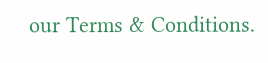our Terms & Conditions.